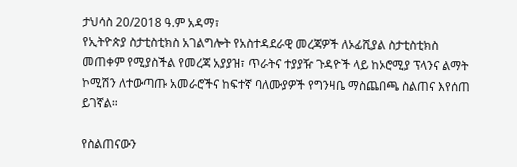ታህሳስ 20/2018 ዓ.ም አዳማ፣
የኢትዮጵያ ስታቲስቲክስ አገልግሎት የአስተዳደራዊ መረጃዎች ለኦፊሺያል ስታቲስቲክስ መጠቀም የሚያስችል የመረጃ አያያዝ፣ ጥራትና ተያያዥ ጉዳዮች ላይ ከኦሮሚያ ፕላንና ልማት ኮሚሽን ለተውጣጡ አመራሮችና ከፍተኛ ባለሙያዎች የግንዛቤ ማስጨበጫ ስልጠና እየሰጠ ይገኛል።

የስልጠናውን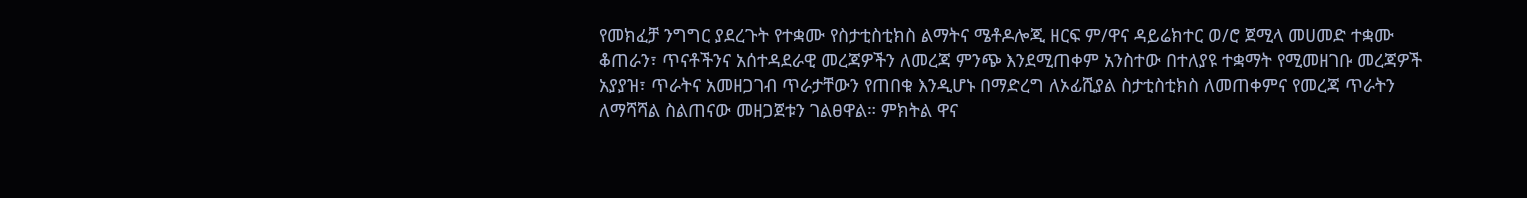የመክፈቻ ንግግር ያደረጉት የተቋሙ የስታቲስቲክስ ልማትና ሜቶዶሎጂ ዘርፍ ም/ዋና ዳይሬክተር ወ/ሮ ጀሚላ መሀመድ ተቋሙ ቆጠራን፣ ጥናቶችንና አሰተዳደራዊ መረጃዎችን ለመረጃ ምንጭ እንደሚጠቀም አንስተው በተለያዩ ተቋማት የሚመዘገቡ መረጃዎች አያያዝ፣ ጥራትና አመዘጋገብ ጥራታቸውን የጠበቁ እንዲሆኑ በማድረግ ለኦፊሺያል ስታቲስቲክስ ለመጠቀምና የመረጃ ጥራትን ለማሻሻል ስልጠናው መዘጋጀቱን ገልፀዋል። ምክትል ዋና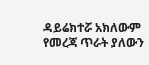ዳይሬክተሯ አክለውም የመረጃ ጥራት ያለውን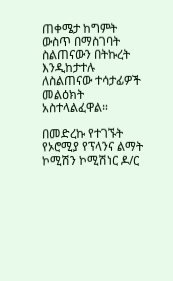ጠቀሜታ ከግምት ውስጥ በማስገባት ስልጠናውን በትኩረት እንዲከታተሉ ለስልጠናው ተሳታፊዎች መልዕክት አስተላልፈዋል።

በመድረኩ የተገኙት የኦሮሚያ የፕላንና ልማት ኮሚሽን ኮሚሽነር ዶ/ር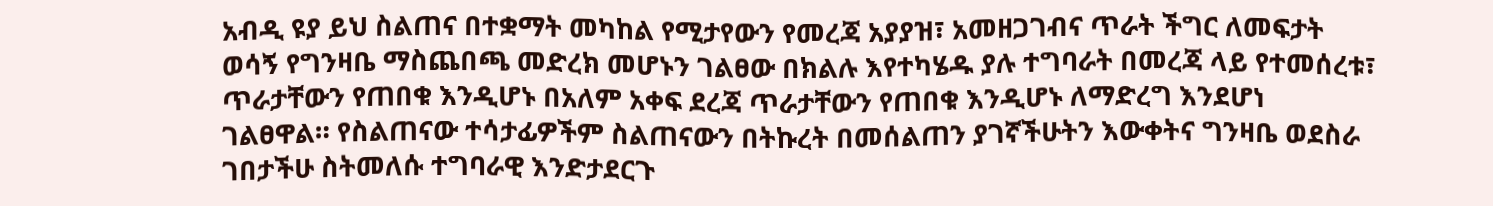አብዲ ዩያ ይህ ስልጠና በተቋማት መካከል የሚታየውን የመረጃ አያያዝ፣ አመዘጋገብና ጥራት ችግር ለመፍታት ወሳኝ የግንዛቤ ማስጨበጫ መድረክ መሆኑን ገልፀው በክልሉ እየተካሄዱ ያሉ ተግባራት በመረጃ ላይ የተመሰረቱ፣ ጥራታቸውን የጠበቁ እንዲሆኑ በአለም አቀፍ ደረጃ ጥራታቸውን የጠበቁ እንዲሆኑ ለማድረግ እንደሆነ ገልፀዋል። የስልጠናው ተሳታፊዎችም ስልጠናውን በትኩረት በመሰልጠን ያገኛችሁትን እውቀትና ግንዛቤ ወደስራ ገበታችሁ ስትመለሱ ተግባራዊ እንድታደርጉ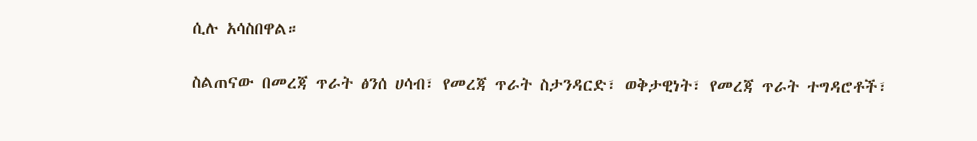ሲሉ አሳስበዋል።

ስልጠናው በመረጃ ጥራት ፅንሰ ሀሳብ፣ የመረጃ ጥራት ስታንዳርድ፣ ወቅታዊነት፣ የመረጃ ጥራት ተግዳሮቶች፣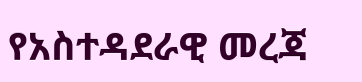የአስተዳደራዊ መረጃ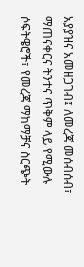አያያዝና አመዘጋገብ፤ ለመረጃ መሰብሰብ፣ ማጠናቀርና ትንተና ጥቅም ላይ የሚውሉ ሶፍትዌሮች፣ የመረጃ ማከማቻና ስርጭት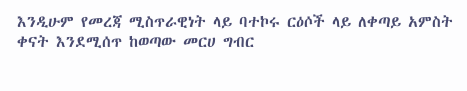እንዲሁም የመረጃ ሚስጥራዊነት ላይ ባተኮሩ ርዕሶች ላይ ለቀጣይ አምስት ቀናት እንደሚሰጥ ከወጣው መርሀ ግብር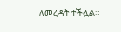ለመረዳት ተችሏል።